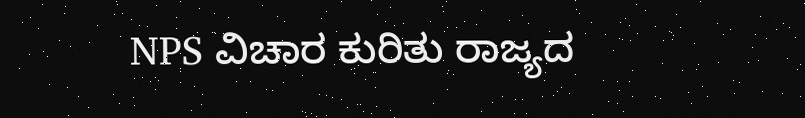NPS ವಿಚಾರ ಕುರಿತು ರಾಜ್ಯದ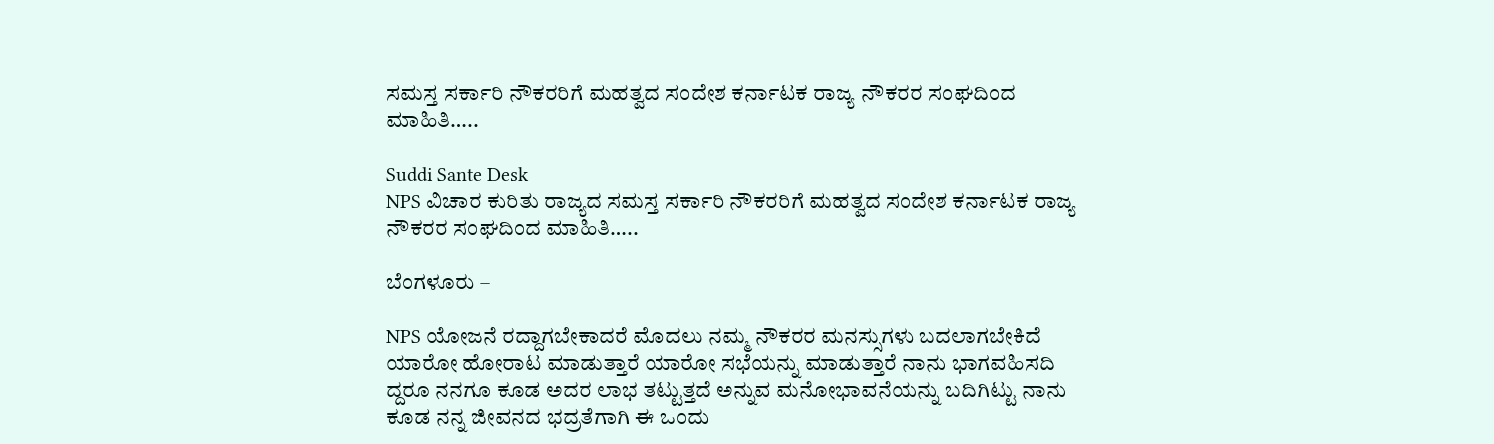ಸಮಸ್ತ ಸರ್ಕಾರಿ ನೌಕರರಿಗೆ ಮಹತ್ವದ ಸಂದೇಶ ಕರ್ನಾಟಕ ರಾಜ್ಯ ನೌಕರರ ಸಂಘದಿಂದ ಮಾಹಿತಿ…..

Suddi Sante Desk
NPS ವಿಚಾರ ಕುರಿತು ರಾಜ್ಯದ ಸಮಸ್ತ ಸರ್ಕಾರಿ ನೌಕರರಿಗೆ ಮಹತ್ವದ ಸಂದೇಶ ಕರ್ನಾಟಕ ರಾಜ್ಯ ನೌಕರರ ಸಂಘದಿಂದ ಮಾಹಿತಿ…..

ಬೆಂಗಳೂರು –

NPS ಯೋಜನೆ ರದ್ದಾಗಬೇಕಾದರೆ ಮೊದಲು ನಮ್ಮ ನೌಕರರ ಮನಸ್ಸುಗಳು ಬದಲಾಗಬೇಕಿದೆ ಯಾರೋ ಹೋರಾಟ ಮಾಡುತ್ತಾರೆ ಯಾರೋ ಸಭೆಯನ್ನು ಮಾಡುತ್ತಾರೆ ನಾನು ಭಾಗವಹಿಸದಿ ದ್ದರೂ ನನಗೂ ಕೂಡ ಅದರ ಲಾಭ ತಟ್ಟುತ್ತದೆ ಅನ್ನುವ ಮನೋಭಾವನೆಯನ್ನು ಬದಿಗಿಟ್ಟು ನಾನು ಕೂಡ ನನ್ನ ಜೀವನದ ಭದ್ರತೆಗಾಗಿ ಈ ಒಂದು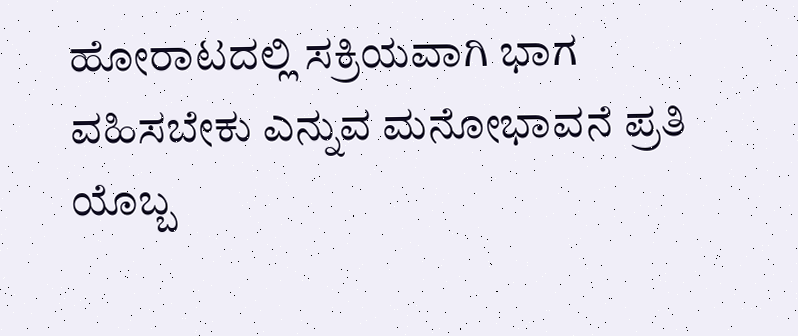ಹೋರಾಟದಲ್ಲಿ ಸಕ್ರಿಯವಾಗಿ ಭಾಗ ವಹಿಸಬೇಕು ಎನ್ನುವ ಮನೋಭಾವನೆ ಪ್ರತಿ ಯೊಬ್ಬ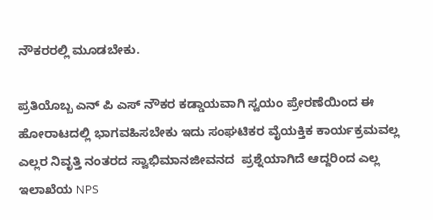ನೌಕರರಲ್ಲಿ ಮೂಡಬೇಕು.

ಪ್ರತಿಯೊಬ್ಬ ಎನ್ ಪಿ ಎಸ್ ನೌಕರ ಕಡ್ಡಾಯವಾಗಿ ಸ್ವಯಂ ಪ್ರೇರಣೆಯಿಂದ ಈ ಹೋರಾಟದಲ್ಲಿ ಭಾಗವಹಿಸಬೇಕು ಇದು ಸಂಘಟಿಕರ ವೈಯಕ್ತಿಕ ಕಾರ್ಯಕ್ರಮವಲ್ಲ ಎಲ್ಲರ ನಿವೃತ್ತಿ ನಂತರದ ಸ್ವಾಭಿಮಾನಜೀವನದ  ಪ್ರಶ್ನೆಯಾಗಿದೆ ಆದ್ದರಿಂದ ಎಲ್ಲ ಇಲಾಖೆಯ NPS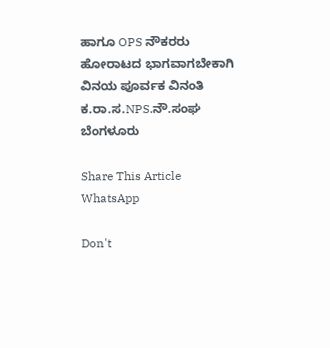ಹಾಗೂ OPS ನೌಕರರು ಹೋರಾಟದ ಭಾಗವಾಗಬೇಕಾಗಿ ವಿನಯ ಪೂರ್ವಕ ವಿನಂತಿ           ಕ.ರಾ.ಸ.NPS.ನೌ.ಸಂಘ ಬೆಂಗಳೂರು

Share This Article
WhatsApp

Don't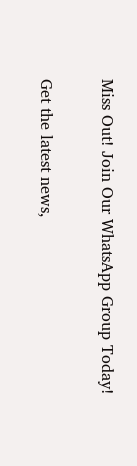Miss Out! Join Our WhatsApp Group Today!

Get the latest news,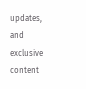updates, and exclusive content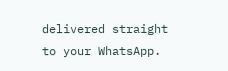delivered straight to your WhatsApp.